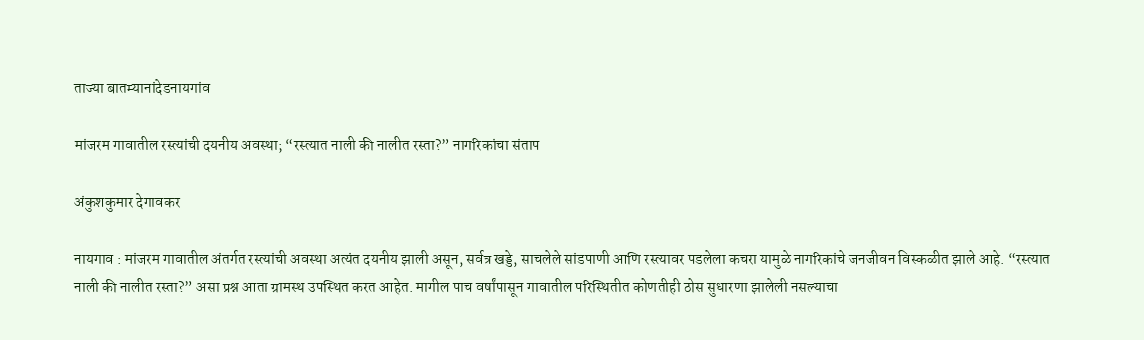ताज्या बातम्यानांदेडनायगांव

मांजरम गावातील रस्त्यांची दयनीय अवस्था; “रस्त्यात नाली की नालीत रस्ता?” नागरिकांचा संताप

अंकुशकुमार देगावकर

नायगाव : मांजरम गावातील अंतर्गत रस्त्यांची अवस्था अत्यंत दयनीय झाली असून, सर्वत्र खड्डे, साचलेले सांडपाणी आणि रस्त्यावर पडलेला कचरा यामुळे नागरिकांचे जनजीवन विस्कळीत झाले आहे. “रस्त्यात नाली की नालीत रस्ता?” असा प्रश्न आता ग्रामस्थ उपस्थित करत आहेत. मागील पाच वर्षांपासून गावातील परिस्थितीत कोणतीही ठोस सुधारणा झालेली नसल्याचा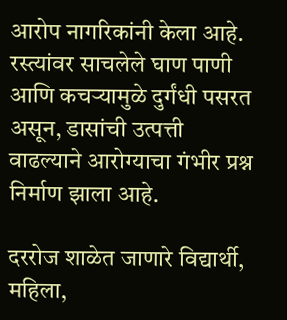आरोप नागरिकांनी केला आहे. रस्त्यांवर साचलेले घाण पाणी आणि कचऱ्यामुळे दुर्गंधी पसरत असून, डासांची उत्पत्ती वाढल्याने आरोग्याचा गंभीर प्रश्न निर्माण झाला आहे.

दररोज शाळेत जाणारे विद्यार्थी, महिला,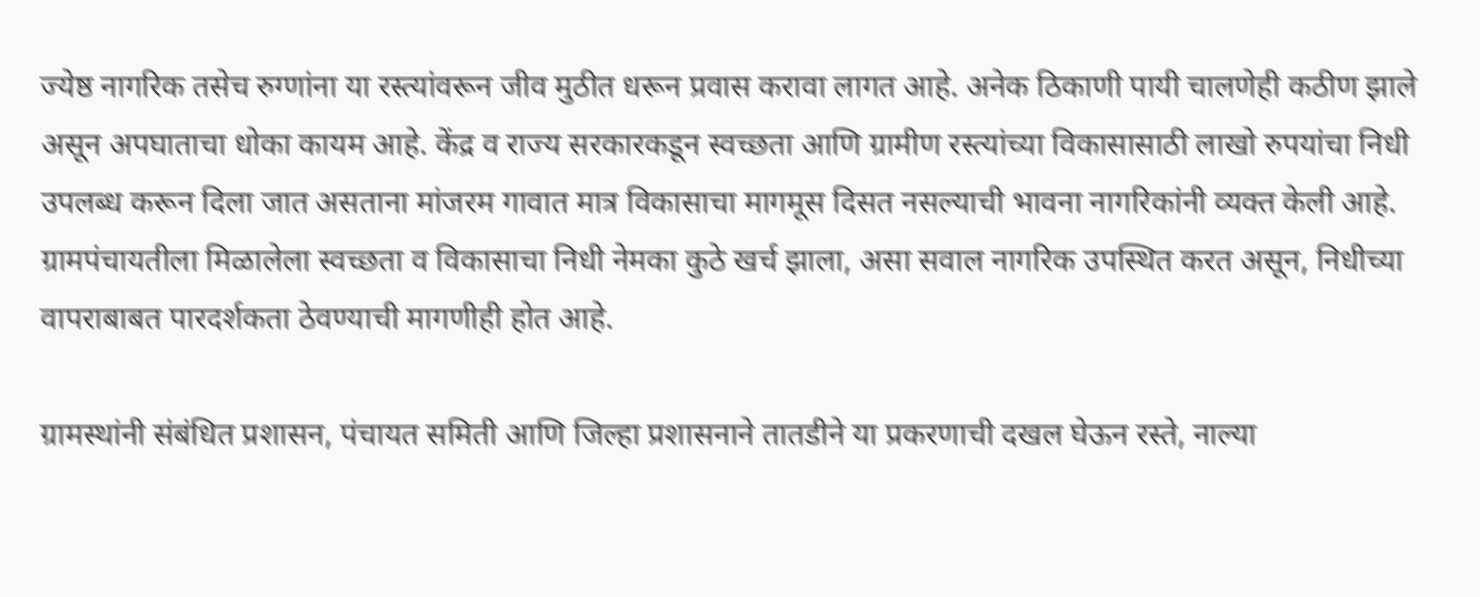ज्येष्ठ नागरिक तसेच रुग्णांना या रस्त्यांवरून जीव मुठीत धरून प्रवास करावा लागत आहे. अनेक ठिकाणी पायी चालणेही कठीण झाले असून अपघाताचा धोका कायम आहे. केंद्र व राज्य सरकारकडून स्वच्छता आणि ग्रामीण रस्त्यांच्या विकासासाठी लाखो रुपयांचा निधी उपलब्ध करून दिला जात असताना मांजरम गावात मात्र विकासाचा मागमूस दिसत नसल्याची भावना नागरिकांनी व्यक्त केली आहे. ग्रामपंचायतीला मिळालेला स्वच्छता व विकासाचा निधी नेमका कुठे खर्च झाला, असा सवाल नागरिक उपस्थित करत असून, निधीच्या वापराबाबत पारदर्शकता ठेवण्याची मागणीही होत आहे.

ग्रामस्थांनी संबंधित प्रशासन, पंचायत समिती आणि जिल्हा प्रशासनाने तातडीने या प्रकरणाची दखल घेऊन रस्ते, नाल्या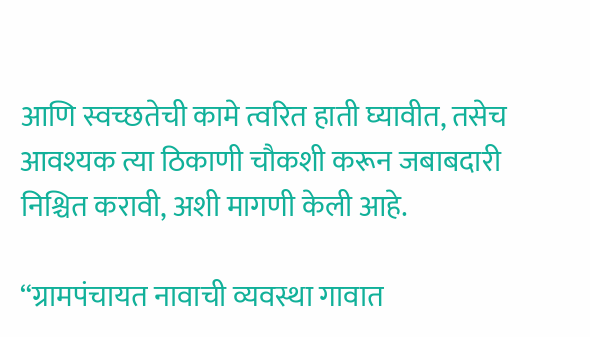आणि स्वच्छतेची कामे त्वरित हाती घ्यावीत, तसेच आवश्यक त्या ठिकाणी चौकशी करून जबाबदारी निश्चित करावी, अशी मागणी केली आहे.

“ग्रामपंचायत नावाची व्यवस्था गावात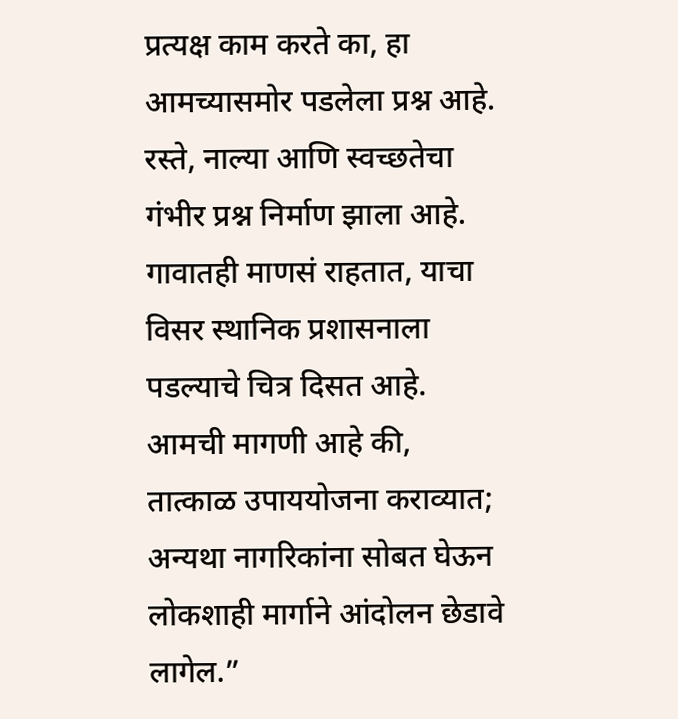प्रत्यक्ष काम करते का, हा आमच्यासमोर पडलेला प्रश्न आहे. रस्ते, नाल्या आणि स्वच्छतेचा गंभीर प्रश्न निर्माण झाला आहे. गावातही माणसं राहतात, याचा विसर स्थानिक प्रशासनाला पडल्याचे चित्र दिसत आहे. आमची मागणी आहे की, तात्काळ उपाययोजना कराव्यात; अन्यथा नागरिकांना सोबत घेऊन लोकशाही मार्गाने आंदोलन छेडावे लागेल.”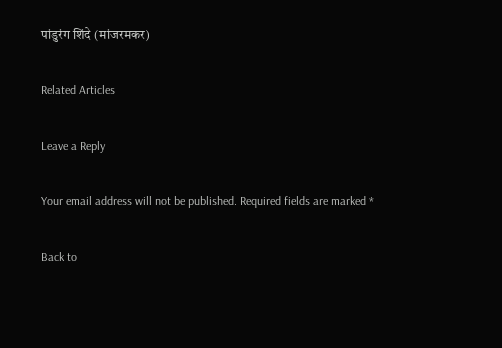पांडुरंग शिंदे (मांजरमकर)

Related Articles

Leave a Reply

Your email address will not be published. Required fields are marked *

Back to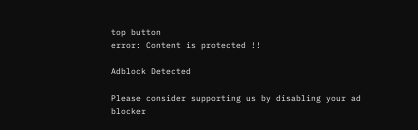top button
error: Content is protected !!

Adblock Detected

Please consider supporting us by disabling your ad blocker